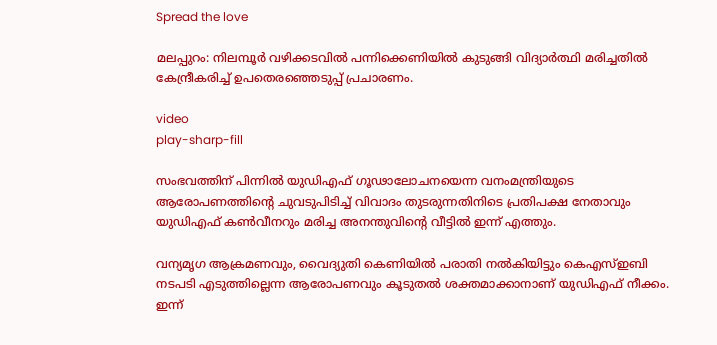Spread the love

മലപ്പുറം: നിലമ്പൂര്‍ വഴിക്കടവില്‍ പന്നിക്കെണിയില്‍ കുടുങ്ങി വിദ്യാർത്ഥി മരിച്ചതില്‍ കേന്ദ്രീകരിച്ച്‌ ഉപതെരഞ്ഞെടുപ്പ് പ്രചാരണം.

video
play-sharp-fill

സംഭവത്തിന് പിന്നില്‍ യുഡിഎഫ് ഗൂഢാലോചനയെന്ന വനംമന്ത്രിയുടെ ആരോപണത്തിന്‍റെ ചുവടുപിടിച്ച്‌ വിവാദം തുടരുന്നതിനിടെ പ്രതിപക്ഷ നേതാവും യുഡിഎഫ് കണ്‍വീനറും മരിച്ച അനന്തുവിന്‍റെ വീട്ടില്‍ ഇന്ന് എത്തും.

വന്യമൃഗ ആക്രമണവും, വൈദ്യുതി കെണിയില്‍ പരാതി നല്‍കിയിട്ടും കെഎസ്‌ഇബി നടപടി എടുത്തില്ലെന്ന ആരോപണവും കൂടുതല്‍ ശക്തമാക്കാനാണ് യുഡിഎഫ് നീക്കം. ഇന്ന്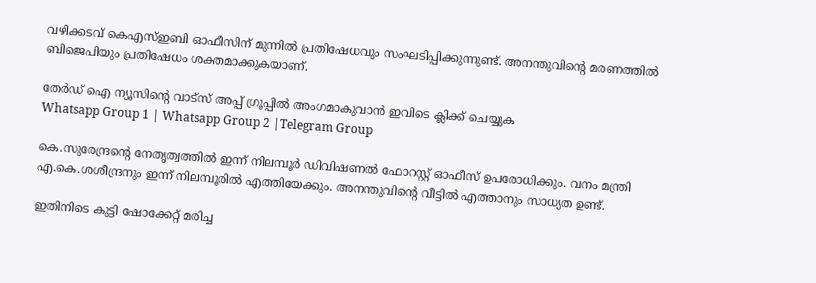വഴിക്കടവ് കെഎസ്‌ഇബി ഓഫീസിന് മുന്നില്‍ പ്രതിഷേധവും സംഘടിപ്പിക്കുന്നുണ്ട്. അനന്തുവിന്‍റെ മരണത്തില്‍ ബിജെപിയും പ്രതിഷേധം ശക്തമാക്കുകയാണ്.

തേർഡ് ഐ ന്യൂസിന്റെ വാട്സ് അപ്പ് ഗ്രൂപ്പിൽ അംഗമാകുവാൻ ഇവിടെ ക്ലിക്ക് ചെയ്യുക
Whatsapp Group 1 | Whatsapp Group 2 |Telegram Group

കെ.സുരേന്ദ്രന്‍റെ നേതൃത്വത്തില്‍ ഇന്ന് നിലമ്പൂർ ഡിവിഷണല്‍ ഫോറസ്റ്റ് ഓഫീസ് ഉപരോധിക്കും. വനം മന്ത്രി എ.കെ.ശശീന്ദ്രനും ഇന്ന് നിലമ്പൂരില്‍ എത്തിയേക്കും. അനന്തുവിന്‍റെ വീട്ടില്‍ എത്താനും സാധ്യത ഉണ്ട്.

ഇതിനിടെ കുട്ടി ഷോക്കേറ്റ് മരിച്ച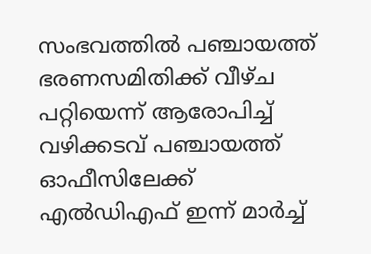സംഭവത്തില്‍ പഞ്ചായത്ത് ഭരണസമിതിക്ക് വീഴ്ച പറ്റിയെന്ന് ആരോപിച്ച്‌ വഴിക്കടവ് പഞ്ചായത്ത് ഓഫീസിലേക്ക് എല്‍ഡിഎഫ് ഇന്ന് മാർച്ച്‌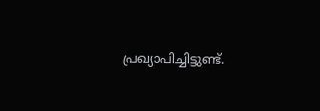പ്രഖ്യാപിച്ചിട്ടുണ്ട്.